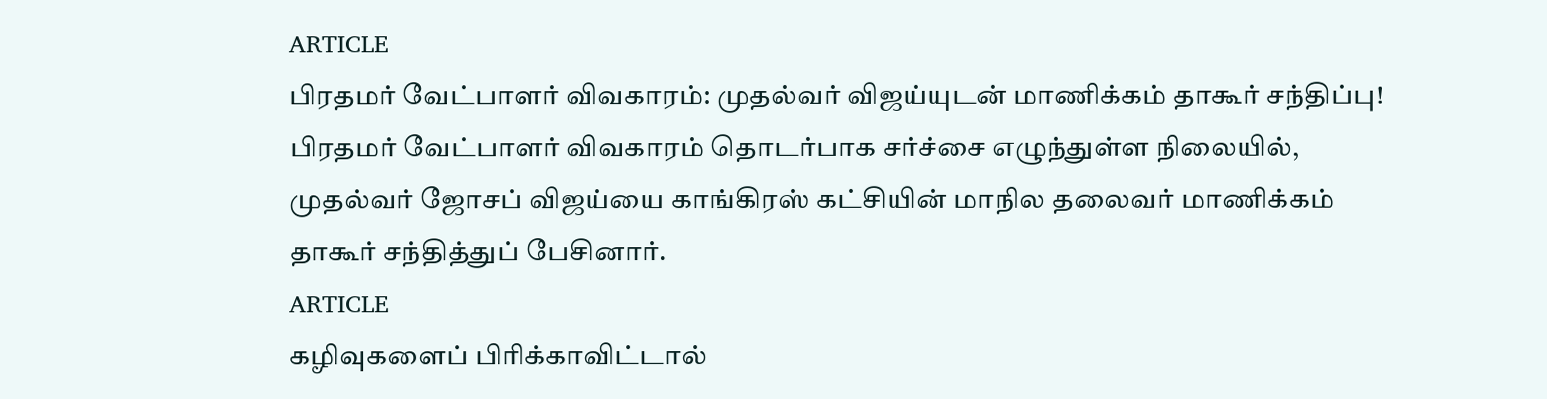ARTICLE
பிரதமர் வேட்பாளர் விவகாரம்: முதல்வர் விஜய்யுடன் மாணிக்கம் தாகூர் சந்திப்பு!
பிரதமர் வேட்பாளர் விவகாரம் தொடர்பாக சர்ச்சை எழுந்துள்ள நிலையில், முதல்வர் ஜோசப் விஜய்யை காங்கிரஸ் கட்சியின் மாநில தலைவர் மாணிக்கம் தாகூர் சந்தித்துப் பேசினார்.
ARTICLE
கழிவுகளைப் பிரிக்காவிட்டால்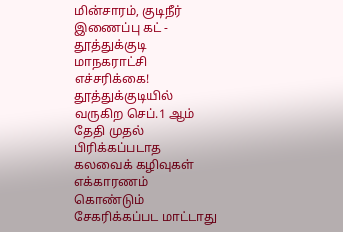மின்சாரம், குடிநீர் இணைப்பு கட் - தூத்துக்குடி மாநகராட்சி எச்சரிக்கை!
தூத்துக்குடியில் வருகிற செப்.1 ஆம் தேதி முதல் பிரிக்கப்படாத கலவைக் கழிவுகள் எக்காரணம் கொண்டும் சேகரிக்கப்பட மாட்டாது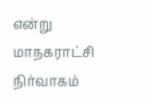என்று மாநகராட்சி நிர்வாகம்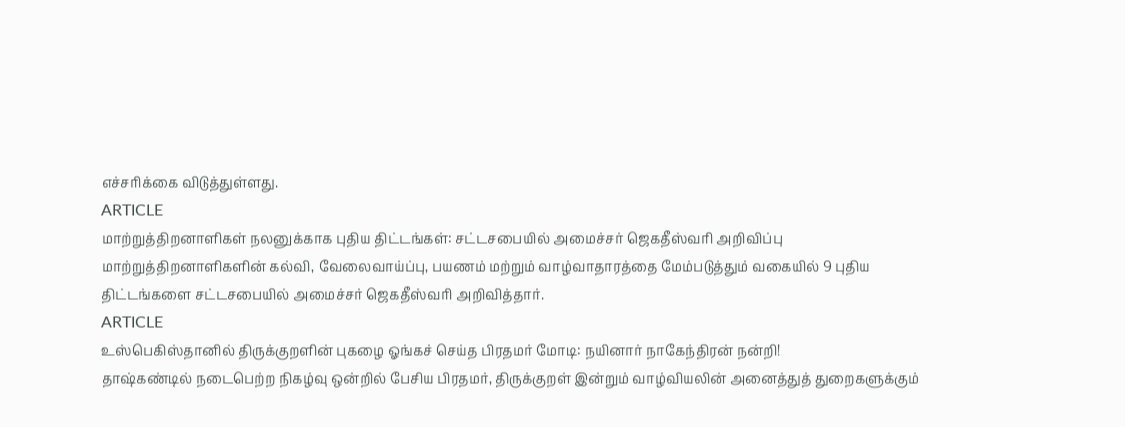எச்சரிக்கை விடுத்துள்ளது.
ARTICLE
மாற்றுத்திறனாளிகள் நலனுக்காக புதிய திட்டங்கள்: சட்டசபையில் அமைச்சர் ஜெகதீஸ்வரி அறிவிப்பு
மாற்றுத்திறனாளிகளின் கல்வி, வேலைவாய்ப்பு, பயணம் மற்றும் வாழ்வாதாரத்தை மேம்படுத்தும் வகையில் 9 புதிய திட்டங்களை சட்டசபையில் அமைச்சர் ஜெகதீஸ்வரி அறிவித்தார்.
ARTICLE
உஸ்பெகிஸ்தானில் திருக்குறளின் புகழை ஓங்கச் செய்த பிரதமர் மோடி: நயினார் நாகேந்திரன் நன்றி!
தாஷ்கண்டில் நடைபெற்ற நிகழ்வு ஒன்றில் பேசிய பிரதமர், திருக்குறள் இன்றும் வாழ்வியலின் அனைத்துத் துறைகளுக்கும்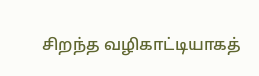சிறந்த வழிகாட்டியாகத்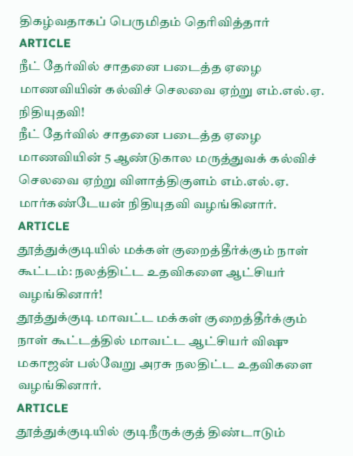திகழ்வதாகப் பெருமிதம் தெரிவித்தார்
ARTICLE
நீட் தேர்வில் சாதனை படைத்த ஏழை மாணவியின் கல்விச் செலவை ஏற்று எம்.எல்.ஏ. நிதியுதவி!
நீட் தேர்வில் சாதனை படைத்த ஏழை மாணவியின் 5 ஆண்டுகால மருத்துவக் கல்விச் செலவை ஏற்று விளாத்திகுளம் எம்.எல்.ஏ. மார்கண்டேயன் நிதியுதவி வழங்கினார்.
ARTICLE
தூத்துக்குடியில் மக்கள் குறைத்தீர்க்கும் நாள் கூட்டம்: நலத்திட்ட உதவிகளை ஆட்சியர் வழங்கினார்!
தூத்துக்குடி மாவட்ட மக்கள் குறைத்தீர்க்கும் நாள் கூட்டத்தில் மாவட்ட ஆட்சியர் விஷு மகாஜன் பல்வேறு அரசு நலதிட்ட உதவிகளை வழங்கினார்.
ARTICLE
தூத்துக்குடியில் குடிநீருக்குத் திண்டாடும்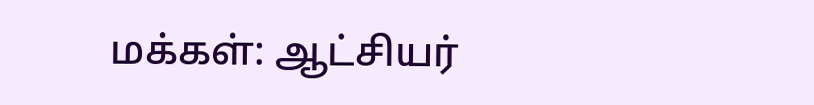மக்கள்: ஆட்சியர்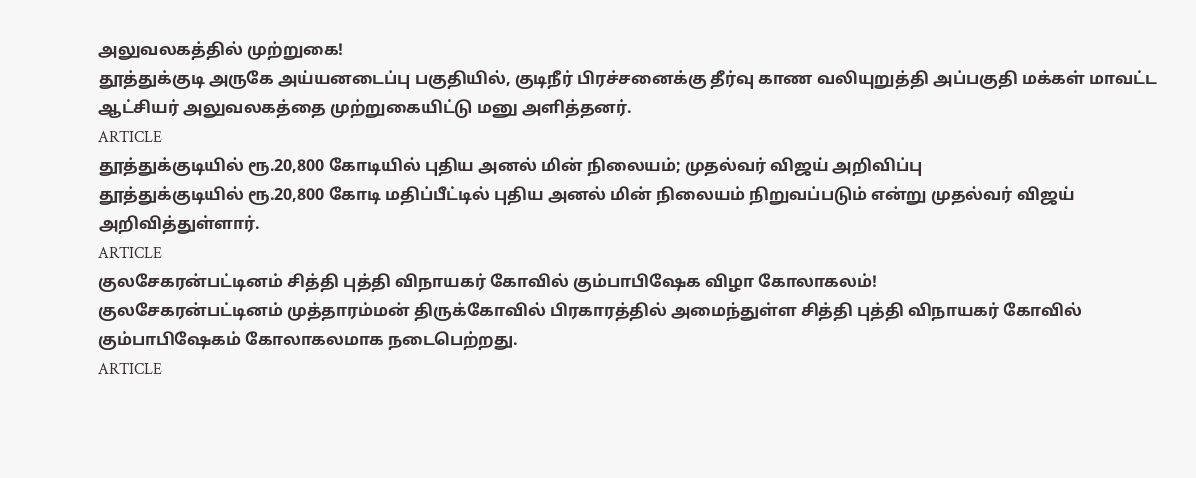அலுவலகத்தில் முற்றுகை!
தூத்துக்குடி அருகே அய்யனடைப்பு பகுதியில், குடிநீர் பிரச்சனைக்கு தீர்வு காண வலியுறுத்தி அப்பகுதி மக்கள் மாவட்ட ஆட்சியர் அலுவலகத்தை முற்றுகையிட்டு மனு அளித்தனர்.
ARTICLE
தூத்துக்குடியில் ரூ.20,800 கோடியில் புதிய அனல் மின் நிலையம்; முதல்வர் விஜய் அறிவிப்பு
தூத்துக்குடியில் ரூ.20,800 கோடி மதிப்பீட்டில் புதிய அனல் மின் நிலையம் நிறுவப்படும் என்று முதல்வர் விஜய் அறிவித்துள்ளார்.
ARTICLE
குலசேகரன்பட்டினம் சித்தி புத்தி விநாயகர் கோவில் கும்பாபிஷேக விழா கோலாகலம்!
குலசேகரன்பட்டினம் முத்தாரம்மன் திருக்கோவில் பிரகாரத்தில் அமைந்துள்ள சித்தி புத்தி விநாயகர் கோவில் கும்பாபிஷேகம் கோலாகலமாக நடைபெற்றது.
ARTICLE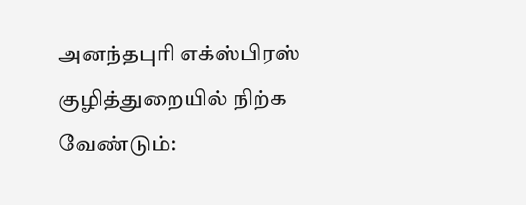அனந்தபுரி எக்ஸ்பிரஸ் குழித்துறையில் நிற்க வேண்டும்: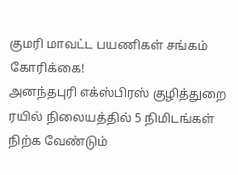குமரி மாவட்ட பயணிகள் சங்கம் கோரிக்கை!
அனந்தபுரி எக்ஸ்பிரஸ் குழித்துறை ரயில் நிலையத்தில் 5 நிமிடங்கள் நிற்க வேண்டும்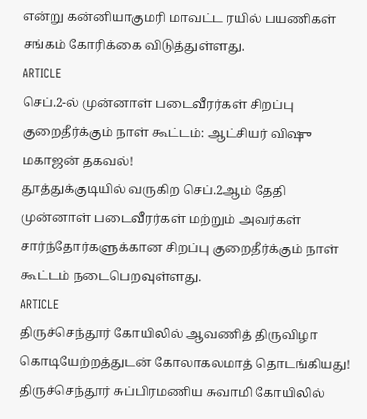என்று கன்னியாகுமரி மாவட்ட ரயில் பயணிகள் சங்கம் கோரிக்கை விடுத்துள்ளது.
ARTICLE
செப்.2-ல் முன்னாள் படைவீரர்கள் சிறப்பு குறைதீர்க்கும் நாள் கூட்டம்: ஆட்சியர் விஷு மகாஜன் தகவல்!
தூத்துக்குடியில் வருகிற செப்.2ஆம் தேதி முன்னாள் படைவீரர்கள் மற்றும் அவர்கள் சார்ந்தோர்களுக்கான சிறப்பு குறைதீர்க்கும் நாள் கூட்டம் நடைபெறவுள்ளது.
ARTICLE
திருச்செந்தூர் கோயிலில் ஆவணித் திருவிழா கொடியேற்றத்துடன் கோலாகலமாத் தொடங்கியது!
திருச்செந்தூர் சுப்பிரமணிய சுவாமி கோயிலில்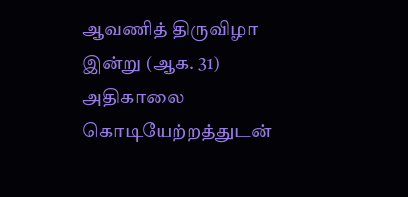ஆவணித் திருவிழா இன்று (ஆக. 31) அதிகாலை கொடியேற்றத்துடன்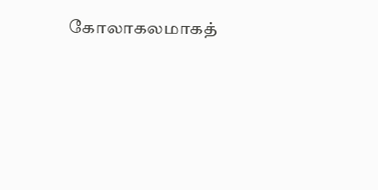கோலாகலமாகத்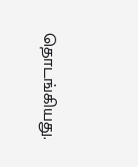தொடங்கியது.